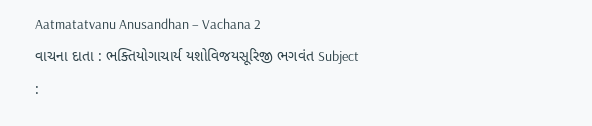Aatmatatvanu Anusandhan – Vachana 2
વાચના દાતા : ભક્તિયોગાચાર્ય યશોવિજયસૂરિજી ભગવંત Subject :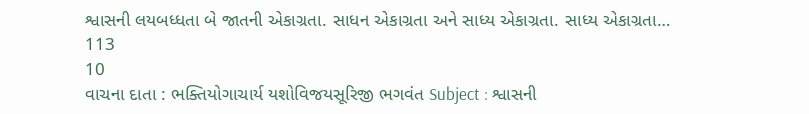શ્વાસની લયબધ્ધતા બે જાતની એકાગ્રતા. સાધન એકાગ્રતા અને સાધ્ય એકાગ્રતા. સાધ્ય એકાગ્રતા…
113
10
વાચના દાતા : ભક્તિયોગાચાર્ય યશોવિજયસૂરિજી ભગવંત Subject : શ્વાસની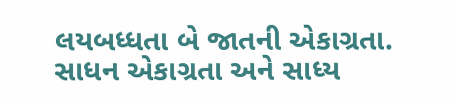લયબધ્ધતા બે જાતની એકાગ્રતા. સાધન એકાગ્રતા અને સાધ્ય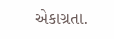એકાગ્રતા.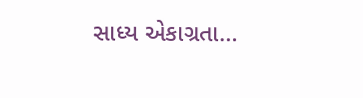સાધ્ય એકાગ્રતા…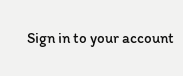Sign in to your account